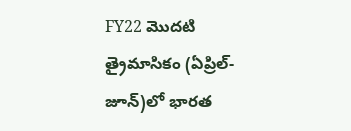FY22 మొదటి త్రైమాసికం (ఏప్రిల్-జూన్)లో భారత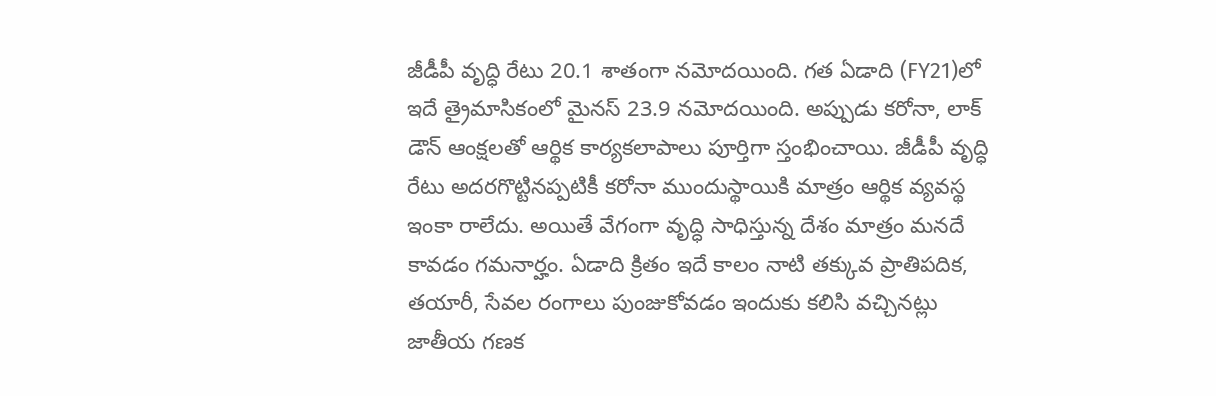జీడీపీ వృద్ధి రేటు 20.1 శాతంగా నమోదయింది. గత ఏడాది (FY21)లో ఇదే త్రైమాసికంలో మైనస్ 23.9 నమోదయింది. అప్పుడు కరోనా, లాక్ డౌన్ ఆంక్షలతో ఆర్థిక కార్యకలాపాలు పూర్తిగా స్తంభించాయి. జీడీపీ వృద్ధి రేటు అదరగొట్టినప్పటికీ కరోనా ముందుస్థాయికి మాత్రం ఆర్థిక వ్యవస్థ ఇంకా రాలేదు. అయితే వేగంగా వృద్ధి సాధిస్తున్న దేశం మాత్రం మనదే కావడం గమనార్హం. ఏడాది క్రితం ఇదే కాలం నాటి తక్కువ ప్రాతిపదిక, తయారీ, సేవల రంగాలు పుంజుకోవడం ఇందుకు కలిసి వచ్చినట్లు జాతీయ గణక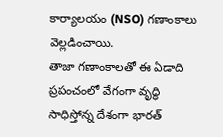కార్యాలయం (NSO) గణాంకాలు వెల్లడించాయి.
తాజా గణాంకాలతో ఈ ఏడాది ప్రపంచంలో వేగంగా వృద్ధి సాధిస్తోన్న దేశంగా భారత్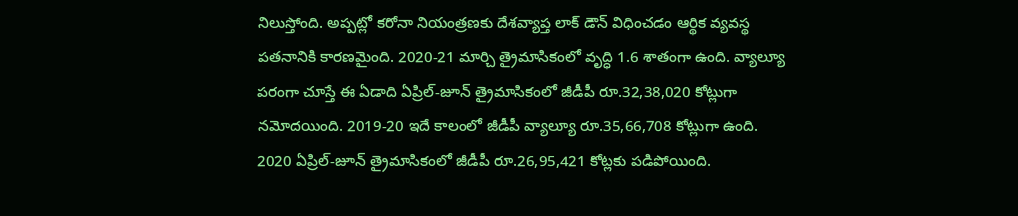నిలుస్తోంది. అప్పట్లో కరోనా నియంత్రణకు దేశవ్యాప్త లాక్ డౌన్ విధించడం ఆర్థిక వ్యవస్థ పతనానికి కారణమైంది. 2020-21 మార్చి త్రైమాసికంలో వృద్ధి 1.6 శాతంగా ఉంది. వ్యాల్యూ పరంగా చూస్తే ఈ ఏడాది ఏప్రిల్-జూన్ త్రైమాసికంలో జీడీపీ రూ.32,38,020 కోట్లుగా నమోదయింది. 2019-20 ఇదే కాలంలో జీడీపీ వ్యాల్యూ రూ.35,66,708 కోట్లుగా ఉంది. 2020 ఏప్రిల్-జూన్ త్రైమాసికంలో జీడీపీ రూ.26,95,421 కోట్లకు పడిపోయింది.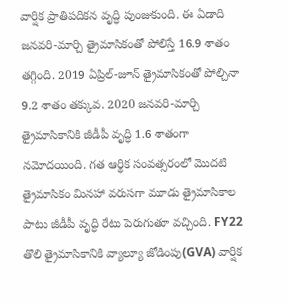వార్షిక ప్రాతిపదికన వృద్ధి పుంజుకుంది. ఈ ఏడాది జనవరి-మార్చి త్రైమాసికంతో పోలిస్తే 16.9 శాతం తగ్గింది. 2019 ఏప్రిల్-జూన్ త్రైమాసికంతో పోల్చినా 9.2 శాతం తక్కువ. 2020 జనవరి-మార్చి త్రైమాసికానికి జీడీపీ వృద్ధి 1.6 శాతంగా నమోదయింది. గత ఆర్థిక సంవత్సరంలో మొదటి త్రైమాసికం మినహా వరుసగా మూడు త్రైమాసికాల పాటు జీడీపీ వృద్ధి రేటు పెరుగుతూ వచ్చింది. FY22 తొలి త్రైమాసికానికి వ్యాల్యూ జోడింపు(GVA) వార్షిక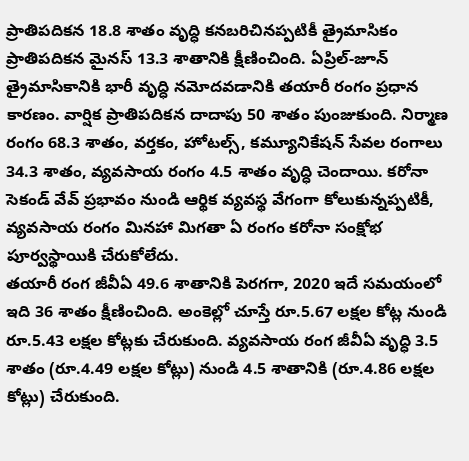ప్రాతిపదికన 18.8 శాతం వృద్ధి కనబరిచినప్పటికీ త్రైమాసికం ప్రాతిపదికన మైనస్ 13.3 శాతానికి క్షీణించింది. ఏప్రిల్-జూన్ త్రైమాసికానికి భారీ వృద్ధి నమోదవడానికి తయారీ రంగం ప్రధాన కారణం. వార్షిక ప్రాతిపదికన దాదాపు 50 శాతం పుంజుకుంది. నిర్మాణ రంగం 68.3 శాతం, వర్తకం, హోటల్స్, కమ్యూనికేషన్ సేవల రంగాలు 34.3 శాతం, వ్యవసాయ రంగం 4.5 శాతం వృద్ధి చెందాయి. కరోనా సెకండ్ వేవ్ ప్రభావం నుండి ఆర్థిక వ్యవస్థ వేగంగా కోలుకున్నప్పటికీ, వ్యవసాయ రంగం మినహా మిగతా ఏ రంగం కరోనా సంక్షోభ పూర్వస్థాయికి చేరుకోలేదు.
తయారీ రంగ జీవీఏ 49.6 శాతానికి పెరగగా, 2020 ఇదే సమయంలో ఇది 36 శాతం క్షీణించింది. అంకెల్లో చూస్తే రూ.5.67 లక్షల కోట్ల నుండి రూ.5.43 లక్షల కోట్లకు చేరుకుంది. వ్యవసాయ రంగ జీవీఏ వృద్ధి 3.5 శాతం (రూ.4.49 లక్షల కోట్లు) నుండి 4.5 శాతానికి (రూ.4.86 లక్షల కోట్లు) చేరుకుంది.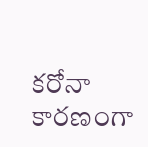కరోనా కారణంగా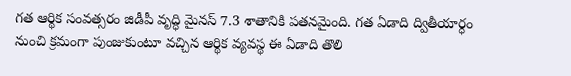గత ఆర్థిక సంవత్సరం జిడీపీ వృద్ధి మైనస్ 7.3 శాతానికి పతనమైంది. గత ఏడాది ద్వితీయార్ధం నుంచి క్రమంగా పుంజుకుంటూ వచ్చిన ఆర్థిక వ్యవస్థ ఈ ఏడాది తొలి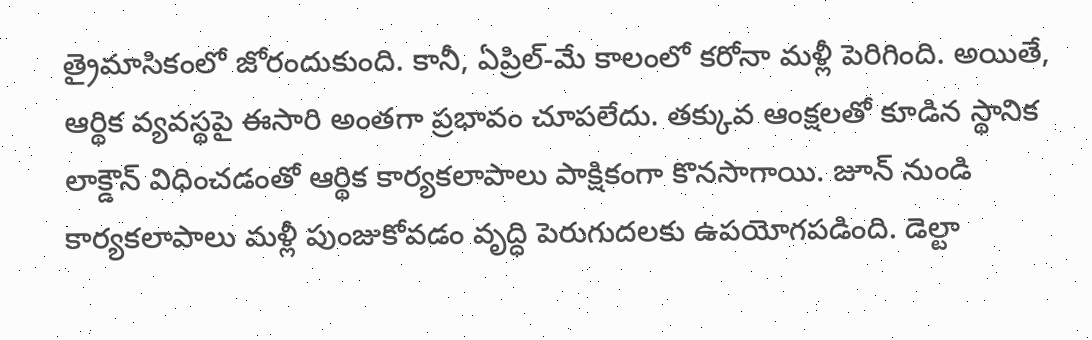త్రైమాసికంలో జోరందుకుంది. కానీ, ఏప్రిల్-మే కాలంలో కరోనా మళ్లీ పెరిగింది. అయితే, ఆర్థిక వ్యవస్థపై ఈసారి అంతగా ప్రభావం చూపలేదు. తక్కువ ఆంక్షలతో కూడిన స్థానిక లాక్డౌన్ విధించడంతో ఆర్థిక కార్యకలాపాలు పాక్షికంగా కొనసాగాయి. జూన్ నుండి కార్యకలాపాలు మళ్లీ పుంజుకోవడం వృద్ధి పెరుగుదలకు ఉపయోగపడింది. డెల్టా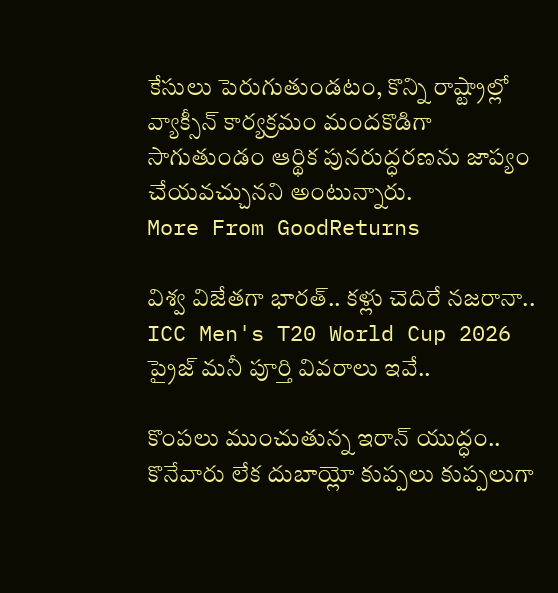కేసులు పెరుగుతుండటం, కొన్ని రాష్ట్రాల్లో వ్యాక్సీన్ కార్యక్రమం మందకొడిగా సాగుతుండం ఆర్థిక పునరుద్ధరణను జాప్యం చేయవచ్చునని అంటున్నారు.
More From GoodReturns

విశ్వ విజేతగా భారత్.. కళ్లు చెదిరే నజరానా.. ICC Men's T20 World Cup 2026 ప్రైజ్ మనీ పూర్తి వివరాలు ఇవే..

కొంపలు ముంచుతున్న ఇరాన్ యుద్ధం.. కొనేవారు లేక దుబాయ్లో కుప్పలు కుప్పలుగా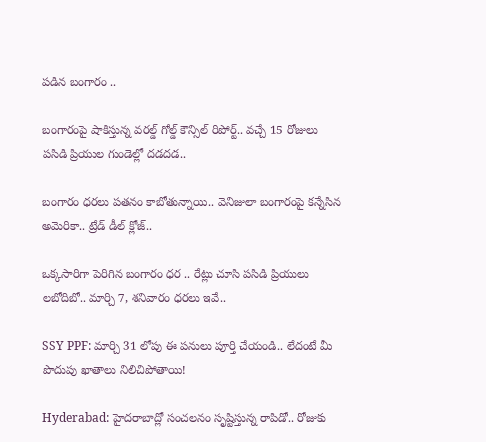పడిన బంగారం ..

బంగారంపై షాకిస్తున్న వరల్డ్ గోల్డ్ కౌన్సిల్ రిపోర్ట్.. వచ్చే 15 రోజులు పసిడి ప్రియుల గుండెల్లో దడదడ..

బంగారం ధరలు పతనం కాబోతున్నాయి.. వెనిజులా బంగారంపై కన్నేసిన అమెరికా.. ట్రేడ్ డీల్ క్లోజ్..

ఒక్కసారిగా పెరిగిన బంగారం ధర .. రేట్లు చూసి పసిడి ప్రియులు లబోదిబో.. మార్చి 7, శనివారం ధరలు ఇవే..

SSY PPF: మార్చి 31 లోపు ఈ పనులు పూర్తి చేయండి.. లేదంటే మీ పొదుపు ఖాతాలు నిలిచిపోతాయి!

Hyderabad: హైదరాబాద్లో సంచలనం సృష్టిస్తున్న రాపిడో.. రోజుకు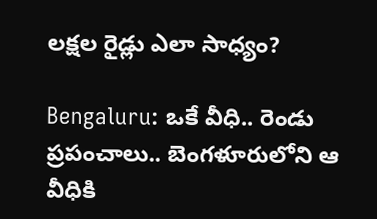లక్షల రైడ్లు ఎలా సాధ్యం?

Bengaluru: ఒకే వీధి.. రెండు ప్రపంచాలు.. బెంగళూరులోని ఆ వీధికి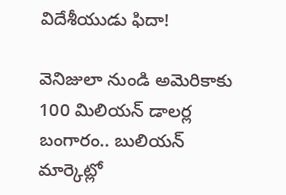విదేశీయుడు ఫిదా!

వెనిజులా నుండి అమెరికాకు 100 మిలియన్ డాలర్ల బంగారం.. బులియన్ మార్కెట్లో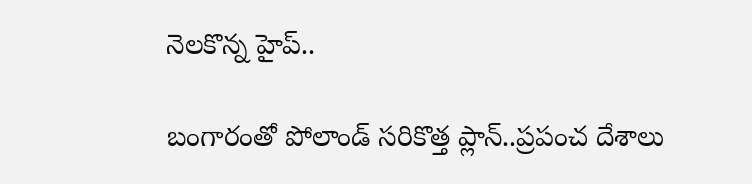నెలకొన్న హైప్..

బంగారంతో పోలాండ్ సరికొత్త ప్లాన్..ప్రపంచ దేశాలు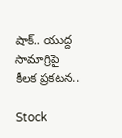షాక్.. యుద్ద సామాగ్రిపై కీలక ప్రకటన..

Stock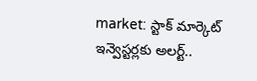market: స్టాక్ మార్కెట్ ఇన్వెస్టర్లకు అలర్ట్..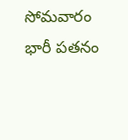సోమవారం భారీ పతనం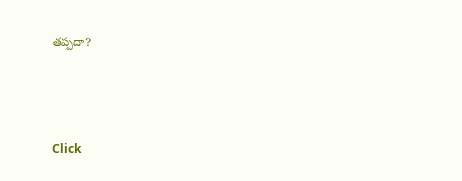తప్పదా?



Click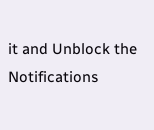it and Unblock the Notifications